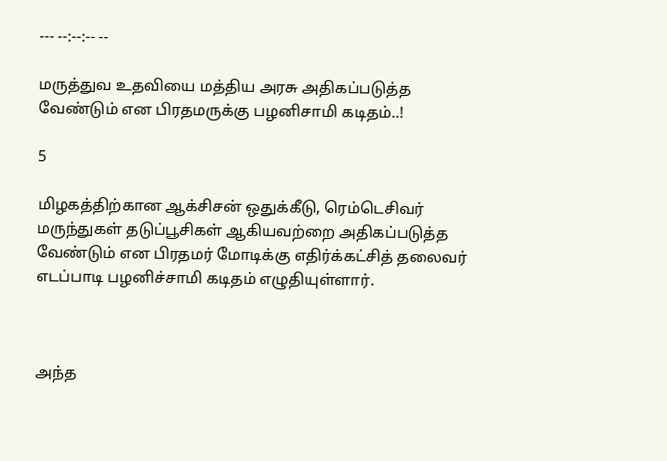--- --:--:-- --

மருத்துவ உதவியை மத்திய அரசு அதிகப்படுத்த வேண்டும் என பிரதமருக்கு பழனிசாமி கடிதம்..!

5

மிழகத்திற்கான ஆக்சிசன் ஒதுக்கீடு, ரெம்டெசிவர் மருந்துகள் தடுப்பூசிகள் ஆகியவற்றை அதிகப்படுத்த வேண்டும் என பிரதமர் மோடிக்கு எதிர்க்கட்சித் தலைவர் எடப்பாடி பழனிச்சாமி கடிதம் எழுதியுள்ளார்.



அந்த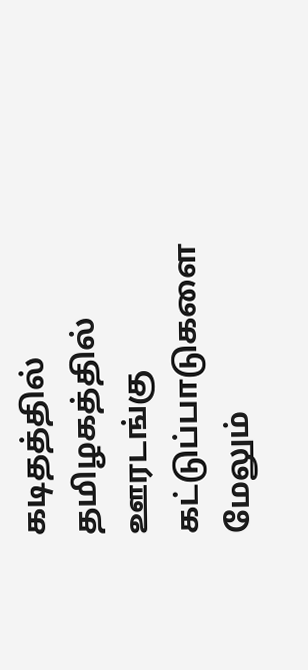கடிதத்தில் தமிழகத்தில் ஊரடங்கு கட்டுப்பாடுகளை மேலும்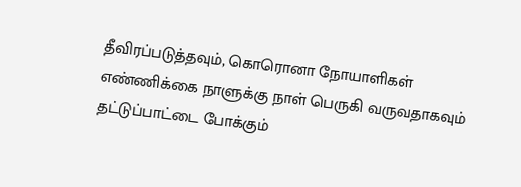தீவிரப்படுத்தவும், கொரொனா நோயாளிகள் எண்ணிக்கை நாளுக்கு நாள் பெருகி வருவதாகவும் தட்டுப்பாட்டை போக்கும்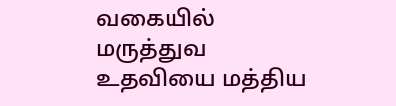வகையில் மருத்துவ உதவியை மத்திய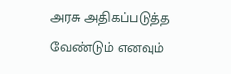அரசு அதிகப்படுத்த வேண்டும் எனவும்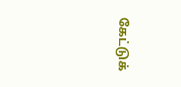கேட்டுக்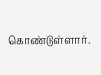கொண்டுள்ளார்.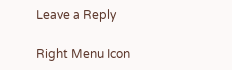Leave a Reply

Right Menu Icon